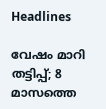Headlines

വേഷം മാറി തട്ടിപ്പ്; 8 മാസത്തെ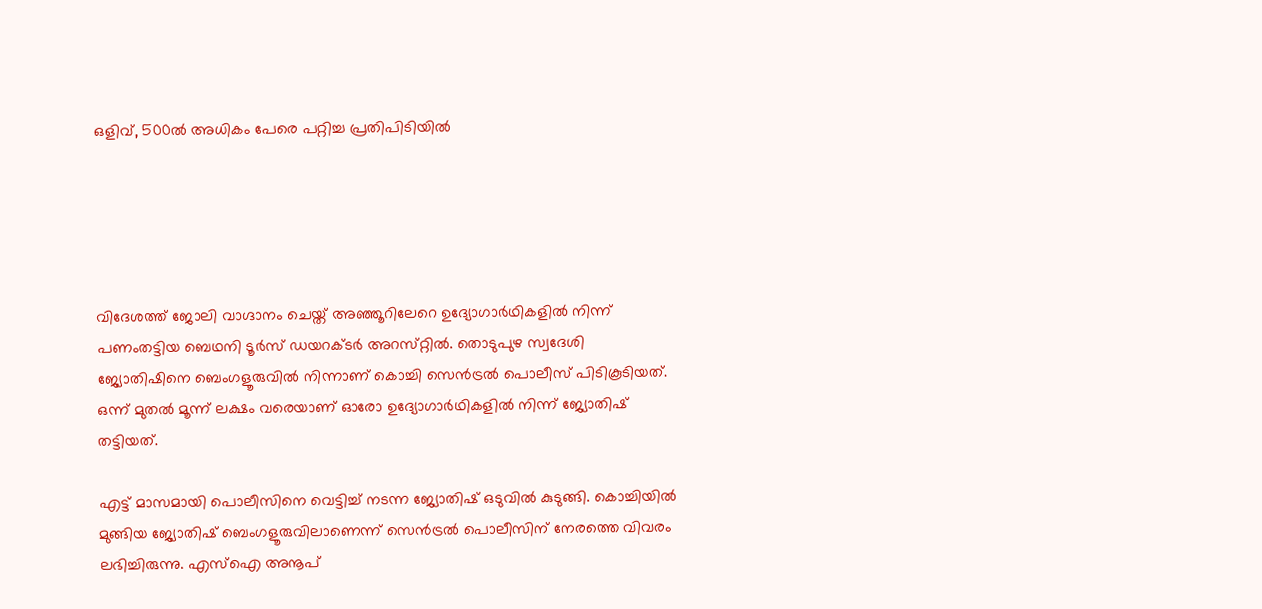ഒളിവ്, 500ൽ അധികം പേരെ പറ്റിച്ച പ്രതിപിടിയിൽ





വിദേശത്ത് ജോലി വാഗ്ദാനം ചെയ്ത് അഞ്ഞൂറിലേറെ ഉദ്യോഗാർഥികളിൽ നിന്ന് പണംതട്ടിയ ബെഥനി ടൂർസ് ഡയറക്ടർ അറസ്‌റ്റിൽ. തൊടുപുഴ സ്വദേശി ജ്യോതിഷിനെ ബെംഗളൂരുവിൽ നിന്നാണ് കൊച്ചി സെൻട്രൽ പൊലീസ് പിടികൂടിയത്. ഒന്ന് മുതൽ മൂന്ന് ലക്ഷം വരെയാണ് ഓരോ ഉദ്യോഗാർഥികളിൽ നിന്ന് ജ്യോതിഷ് തട്ടിയത്.

എട്ട് മാസമായി പൊലീസിനെ വെട്ടിച്ച് നടന്ന ജ്യോതിഷ് ഒടുവിൽ കുടുങ്ങി. കൊച്ചിയിൽ മുങ്ങിയ ജ്യോതിഷ് ബെംഗളൂരുവിലാണെന്ന് സെൻട്രൽ പൊലീസിന് നേരത്തെ വിവരം ലഭിച്ചിരുന്നു. എസ്ഐ അനൂപ്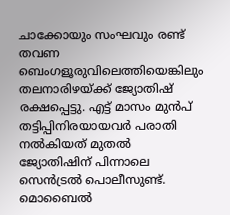ചാക്കോയും സംഘവും രണ്ട് തവണ ബെംഗളൂരുവിലെത്തിയെങ്കിലും തലനാരിഴയ്ക്ക് ജ്യോതിഷ് രക്ഷപ്പെട്ടു. എട്ട് മാസം മുൻപ് തട്ടിപ്പിനിരയായവർ പരാതി നൽകിയത് മുതൽ ജ്യോതിഷിന് പിന്നാലെ സെൻട്രൽ പൊലീസുണ്ട്. മൊബൈൽ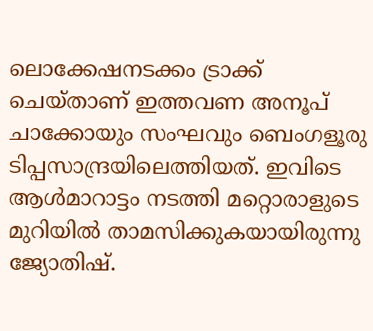ലൊക്കേഷനടക്കം ട്രാക്ക് ചെയ്താണ് ഇത്തവണ അനൂപ് ചാക്കോയും സംഘവും ബെംഗളൂരു ടിപ്പസാന്ദ്രയിലെത്തിയത്. ഇവിടെ ആൾമാറാട്ടം നടത്തി മറ്റൊരാളുടെ മുറിയിൽ താമസിക്കുകയായിരുന്നു ജ്യോതിഷ്.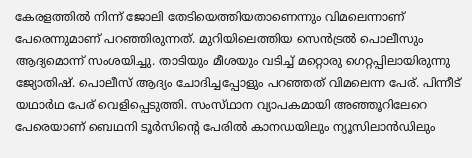കേരളത്തിൽ നിന്ന് ജോലി തേടിയെത്തിയതാണെന്നും വിമലെന്നാണ് പേരെന്നുമാണ് പറഞ്ഞിരുന്നത്. മുറിയിലെത്തിയ സെൻട്രൽ പൊലീസും ആദ്യമൊന്ന് സംശയിച്ചു. താടിയും മീശയും വടിച്ച് മറ്റൊരു ഗെറ്റപ്പിലായിരുന്നു ജ്യോതിഷ്. പൊലീസ് ആദ്യം ചോദിച്ചപ്പോളും പറഞ്ഞത് വിമലെന്ന പേര്. പിന്നീട് യഥാർഥ പേര് വെളിപ്പെടുത്തി. സംസ്‌ഥാന വ്യാപകമായി അഞ്ഞൂറിലേറെ പേരെയാണ് ബെഥനി ടൂർസിൻ്റെ പേരിൽ കാനഡയിലും ന്യൂസിലാൻഡിലും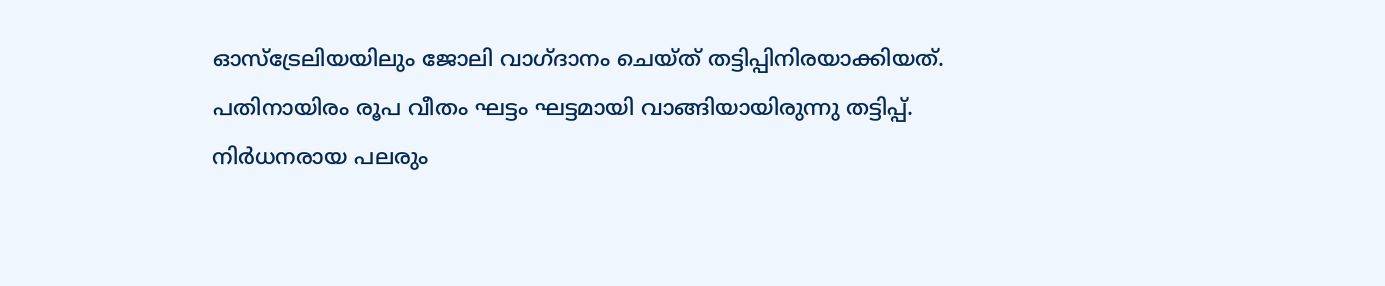ഓസ്ട്രേലിയയിലും ജോലി വാഗ്ദാനം ചെയ്ത് തട്ടിപ്പിനിരയാക്കിയത്. പതിനായിരം രൂപ വീതം ഘട്ടം ഘട്ടമായി വാങ്ങിയായിരുന്നു തട്ടിപ്പ്. നിർധനരായ പലരും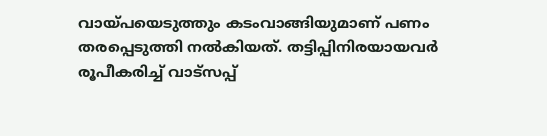വായ്‌പയെടുത്തും കടംവാങ്ങിയുമാണ് പണം തരപ്പെടുത്തി നൽകിയത്. തട്ടിപ്പിനിരയായവർ രൂപീകരിച്ച് വാട്‌സപ്പ്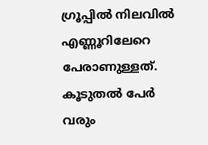ഗ്രൂപ്പിൽ നിലവിൽ എണ്ണൂറിലേറെ പേരാണുള്ളത്. കൂടുതൽ പേർ വരും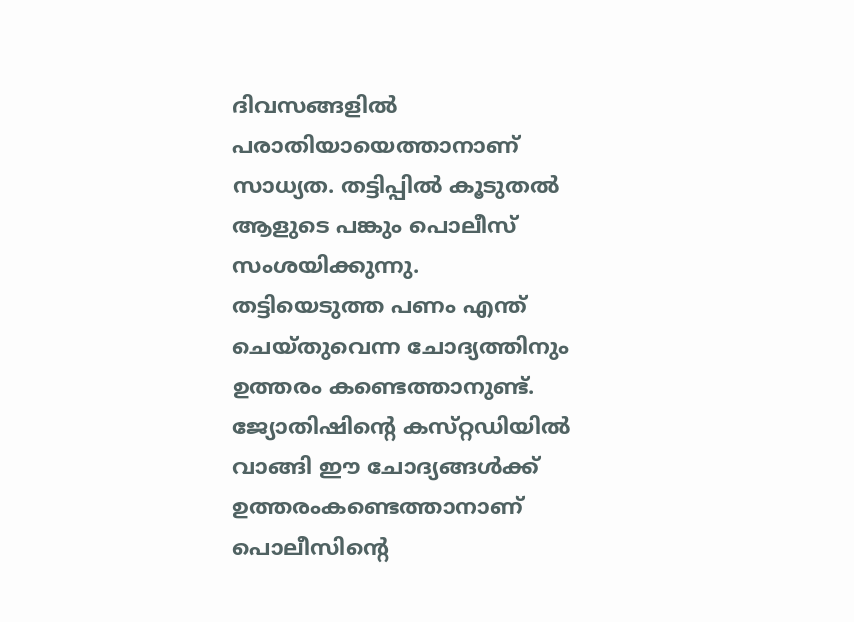ദിവസങ്ങളിൽ പരാതിയായെത്താനാണ് സാധ്യത. തട്ടിപ്പിൽ കൂടുതൽ ആളുടെ പങ്കും പൊലീസ് സംശയിക്കുന്നു. തട്ടിയെടുത്ത പണം എന്ത് ചെയ്തുവെന്ന ചോദ്യത്തിനും ഉത്തരം കണ്ടെത്താനുണ്ട്. ജ്യോതിഷിന്റെ കസ്‌റ്റഡിയിൽ വാങ്ങി ഈ ചോദ്യങ്ങൾക്ക് ഉത്തരംകണ്ടെത്താനാണ് പൊലീസിന്റെ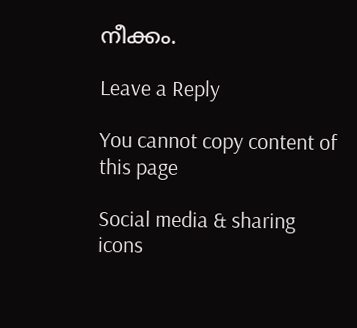നീക്കം.

Leave a Reply

You cannot copy content of this page

Social media & sharing icons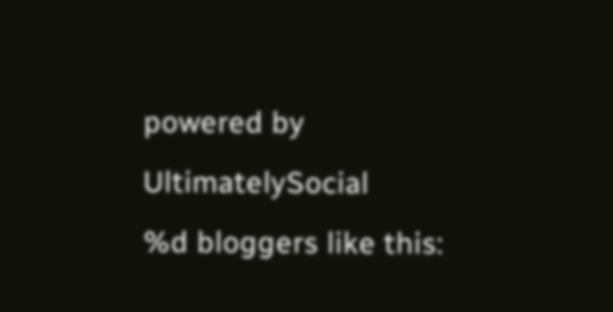powered by UltimatelySocial
%d bloggers like this: